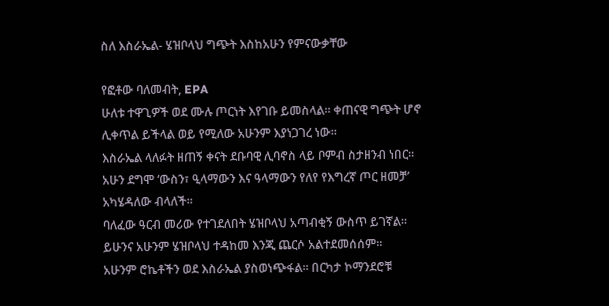ስለ እስራኤል- ሄዝቦላህ ግጭት እስከአሁን የምናውቃቸው

የፎቶው ባለመብት, EPA
ሁለቱ ተዋጊዎች ወደ ሙሉ ጦርነት እየገቡ ይመስላል። ቀጠናዊ ግጭት ሆኖ ሊቀጥል ይችላል ወይ የሚለው አሁንም እያነጋገረ ነው።
እስራኤል ላለፉት ዘጠኝ ቀናት ደቡባዊ ሊባኖስ ላይ ቦምብ ስታዘንብ ነበር።
አሁን ደግሞ ‘ውስን፣ ዒላማውን እና ዓላማውን የለየ የእግረኛ ጦር ዘመቻ’ አካሄዳለው ብላለች።
ባለፈው ዓርብ መሪው የተገደለበት ሄዝቦላህ አጣብቂኝ ውስጥ ይገኛል። ይሁንና አሁንም ሄዝቦላህ ተዳከመ እንጂ ጨርሶ አልተደመሰሰም።
አሁንም ሮኬቶችን ወደ እስራኤል ያስወነጭፋል። በርካታ ኮማንደሮቹ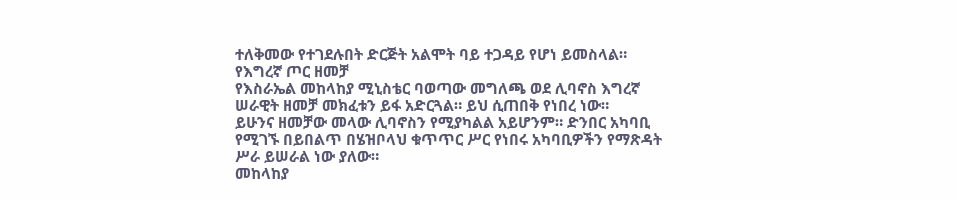ተለቅመው የተገደሉበት ድርጅት አልሞት ባይ ተጋዳይ የሆነ ይመስላል።
የእግረኛ ጦር ዘመቻ
የእስራኤል መከላከያ ሚኒስቴር ባወጣው መግለጫ ወደ ሊባኖስ እግረኛ ሠራዊት ዘመቻ መክፈቱን ይፋ አድርጓል። ይህ ሲጠበቅ የነበረ ነው።
ይሁንና ዘመቻው መላው ሊባኖስን የሚያካልል አይሆንም። ድንበር አካባቢ የሚገኙ በይበልጥ በሄዝቦላህ ቁጥጥር ሥር የነበሩ አካባቢዎችን የማጽዳት ሥራ ይሠራል ነው ያለው።
መከላከያ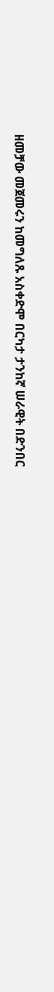ዘመቻው መጀመሩን ከመግለጹ አስቀድሞ በርካታ ታንከኛ ሠራዊት በድንበር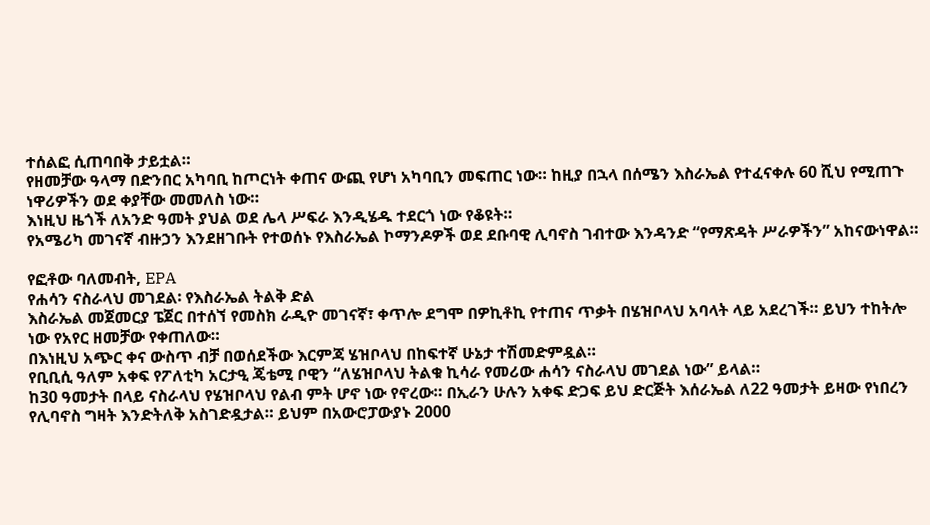ተሰልፎ ሲጠባበቅ ታይቷል።
የዘመቻው ዓላማ በድንበር አካባቢ ከጦርነት ቀጠና ውጪ የሆነ አካባቢን መፍጠር ነው። ከዚያ በኋላ በሰሜን እስራኤል የተፈናቀሉ 60 ሺህ የሚጠጉ ነዋሪዎችን ወደ ቀያቸው መመለስ ነው።
እነዚህ ዜጎች ለአንድ ዓመት ያህል ወደ ሌላ ሥፍራ እንዲሄዱ ተደርጎ ነው የቆዩት።
የአሜሪካ መገናኛ ብዙኃን እንደዘገቡት የተወሰኑ የእስራኤል ኮማንዶዎች ወደ ደቡባዊ ሊባኖስ ገብተው እንዳንድ “የማጽዳት ሥራዎችን” አከናውነዋል።

የፎቶው ባለመብት, EPA
የሐሳን ናስራላህ መገደል፡ የእስራኤል ትልቅ ድል
እስራኤል መጀመርያ ፔጀር በተሰኘ የመስክ ራዲዮ መገናኛ፣ ቀጥሎ ደግሞ በዎኪቶኪ የተጠና ጥቃት በሄዝቦላህ አባላት ላይ አደረገች። ይህን ተከትሎ ነው የአየር ዘመቻው የቀጠለው።
በእነዚህ አጭር ቀና ውስጥ ብቻ በወሰደችው እርምጃ ሄዝቦላህ በከፍተኛ ሁኔታ ተሽመድምዷል።
የቢቢሲ ዓለም አቀፍ የፖለቲካ አርታዒ ጄቴሚ ቦዊን “ለሄዝቦላህ ትልቁ ኪሳራ የመሪው ሐሳን ናስራላህ መገደል ነው” ይላል።
ከ30 ዓመታት በላይ ናስራላህ የሄዝቦላህ የልብ ምት ሆኖ ነው የኖረው። በኢራን ሁሉን አቀፍ ድጋፍ ይህ ድርጅት እሰራኤል ለ22 ዓመታት ይዛው የነበረን የሊባኖስ ግዛት እንድትለቅ አስገድዷታል። ይህም በአውሮፓውያኑ 2000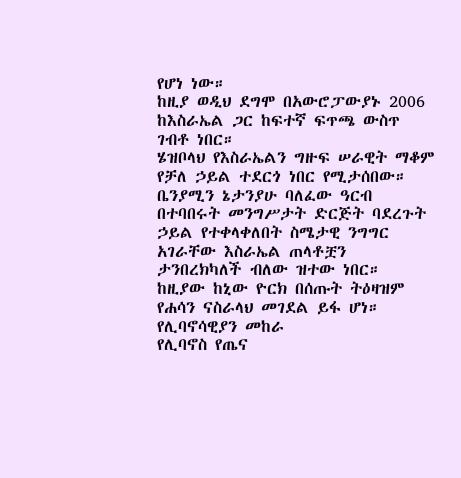የሆነ ነው።
ከዚያ ወዲህ ደግሞ በአውሮፓውያኑ 2006 ከእስራኤል ጋር ከፍተኛ ፍጥጫ ውስጥ ገብቶ ነበር።
ሄዝቦላህ የእስራኤልን ግዙፍ ሠራዊት ማቆም የቻለ ኃይል ተደርጎ ነበር የሚታሰበው።
ቤንያሚን ኔታንያሁ ባለፈው ዓርብ በተባበሩት መንግሥታት ድርጅት ባደረጉት ኃይል የተቀላቀለበት ስሜታዊ ንግግር አገራቸው እስራኤል ጠላቶቿን ታንበረክካለች ብለው ዝተው ነበር።
ከዚያው ከኒው ዮርክ በሰጡት ትዕዛዝም የሐሳን ናስራላህ መገደል ይፋ ሆነ።
የሊባኖሳዊያን መከራ
የሊባኖስ የጤና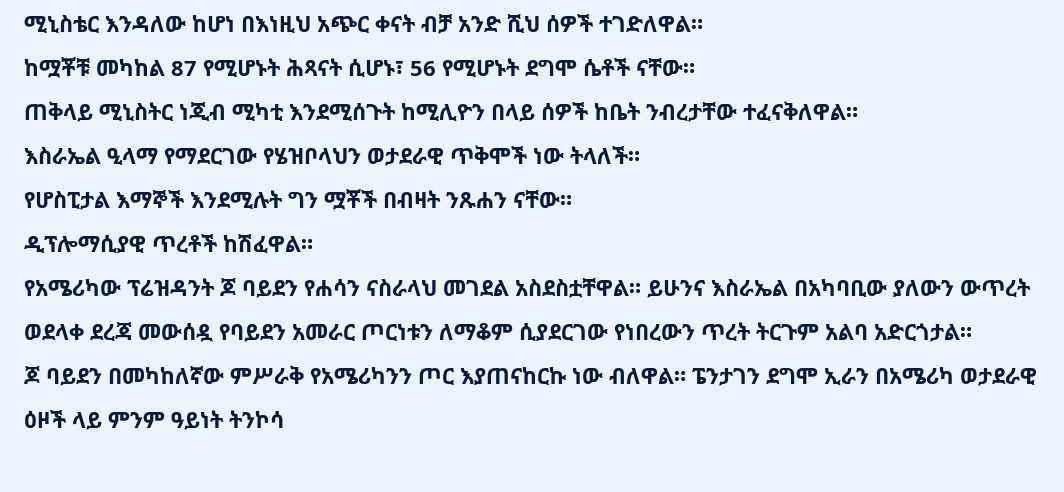ሚኒስቴር እንዳለው ከሆነ በእነዚህ አጭር ቀናት ብቻ አንድ ሺህ ሰዎች ተገድለዋል።
ከሟቾቹ መካከል 87 የሚሆኑት ሕጻናት ሲሆኑ፣ 56 የሚሆኑት ደግሞ ሴቶች ናቸው።
ጠቅላይ ሚኒስትር ነጂብ ሚካቲ እንደሚሰጉት ከሚሊዮን በላይ ሰዎች ከቤት ንብረታቸው ተፈናቅለዋል።
እስራኤል ዒላማ የማደርገው የሄዝቦላህን ወታደራዊ ጥቅሞች ነው ትላለች።
የሆስፒታል እማኞች እንደሚሉት ግን ሟቾች በብዛት ንጹሐን ናቸው።
ዲፕሎማሲያዊ ጥረቶች ከሽፈዋል።
የአሜሪካው ፕሬዝዳንት ጆ ባይደን የሐሳን ናስራላህ መገደል አስደስቷቸዋል። ይሁንና እስራኤል በአካባቢው ያለውን ውጥረት ወደላቀ ደረጃ መውሰዷ የባይደን አመራር ጦርነቱን ለማቆም ሲያደርገው የነበረውን ጥረት ትርጉም አልባ አድርጎታል።
ጆ ባይደን በመካከለኛው ምሥራቅ የአሜሪካንን ጦር እያጠናከርኩ ነው ብለዋል። ፔንታገን ደግሞ ኢራን በአሜሪካ ወታደራዊ ዕዞች ላይ ምንም ዓይነት ትንኮሳ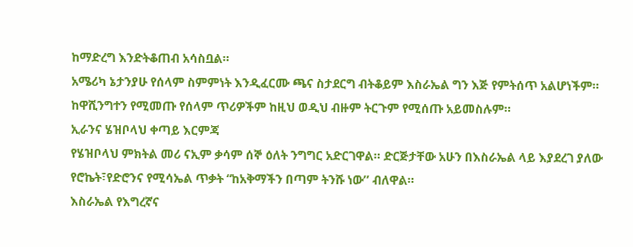ከማድረግ እንድትቆጠብ አሳስቧል።
አሜሪካ ኔታንያሁ የሰላም ስምምነት እንዲፈርሙ ጫና ስታደርግ ብትቆይም እስራኤል ግን እጅ የምትሰጥ አልሆነችም። ከዋሺንግተን የሚመጡ የሰላም ጥሪዎችም ከዚህ ወዲህ ብዙም ትርጉም የሚሰጡ አይመስሉም።
ኢራንና ሄዝቦላህ ቀጣይ እርምጃ
የሄዝቦላህ ምክትል መሪ ናኢም ቃሳም ሰኞ ዕለት ንግግር አድርገዋል። ድርጅታቸው አሁን በእስራኤል ላይ እያደረገ ያለው የሮኬት፣የድሮንና የሚሳኤል ጥቃት “ከአቅማችን በጣም ትንሹ ነው’’ ብለዋል።
እስራኤል የእግረኛና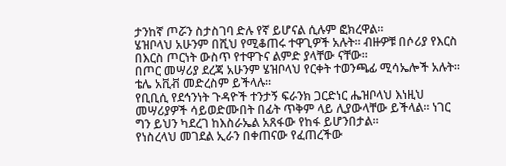ታንከኛ ጦሯን ስታስገባ ድሉ የኛ ይሆናል ሲሉም ፎክረዋል።
ሄዝቦላህ አሁንም በሺህ የሚቆጠሩ ተዋጊዎች አሉት። ብዙዎቹ በሶሪያ የእርስ በእርስ ጦርነት ውስጥ የተዋጉና ልምድ ያላቸው ናቸው።
በጦር መሣሪያ ደረጃ አሁንም ሄዝቦላህ የርቀት ተወንጫፊ ሚሳኤሎች አሉት። ቴሌ አቪቭ መድረስም ይችላሉ።
የቢቢሲ የደኅንነት ጉዳዮች ተንታኝ ፍራንክ ጋርድነር ሔዝቦላህ እነዚህ መሣሪያዎች ሳይወድሙበት በፊት ጥቅም ላይ ሊያውላቸው ይችላል። ነገር ግን ይህን ካደረገ ከእስራኤል አጸፋው የከፋ ይሆንበታል።
የነስረላህ መገደል ኢራን በቀጠናው የፈጠረችው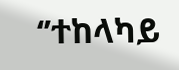‘’ተከላካይ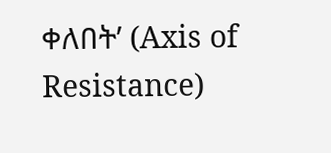ቀለበት’ (Axis of Resistance)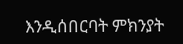እንዲሰበርባት ምክንያት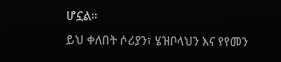ሆኗል።
ይህ ቀለበት ሶሪያን፣ ሄዝቦላህን እና የየመን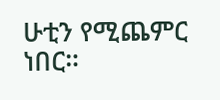ሁቲን የሚጨምር ነበር።